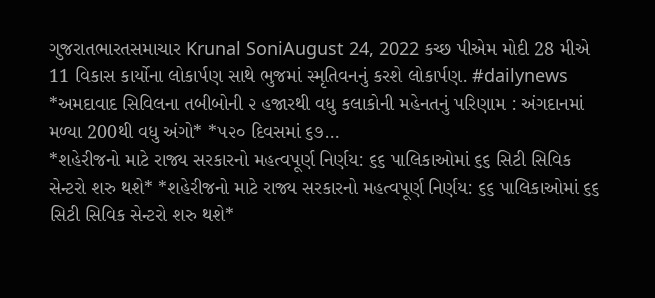ગુજરાતભારતસમાચાર Krunal SoniAugust 24, 2022 કચ્છ પીએમ મોદી 28 મીએ 11 વિકાસ કાર્યોના લોકાર્પણ સાથે ભુજમાં સ્મૃતિવનનું કરશે લોકાર્પણ. #dailynews
*અમદાવાદ સિવિલના તબીબોની ૨ હજારથી વધુ કલાકોની મહેનતનું પરિણામ : અંગદાનમાં મળ્યા 200થી વધુ અંગો* *૫૨૦ દિવસમાં ૬૭…
*શહેરીજનો માટે રાજ્ય સરકારનો મહત્વપૂર્ણ નિર્ણય: ૬૬ પાલિકાઓમાં ૬૬ સિટી સિવિક સેન્ટરો શરુ થશે* *શહેરીજનો માટે રાજ્ય સરકારનો મહત્વપૂર્ણ નિર્ણય: ૬૬ પાલિકાઓમાં ૬૬ સિટી સિવિક સેન્ટરો શરુ થશે*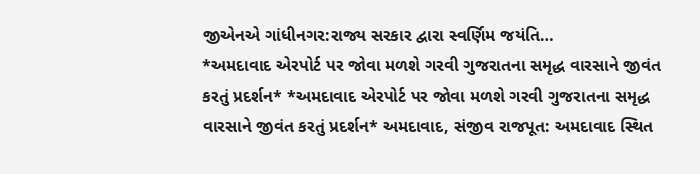જીએનએ ગાંધીનગર:રાજ્ય સરકાર દ્વારા સ્વર્ણિમ જયંતિ…
*અમદાવાદ એરપોર્ટ પર જોવા મળશે ગરવી ગુજરાતના સમૃદ્ધ વારસાને જીવંત કરતું પ્રદર્શન* *અમદાવાદ એરપોર્ટ પર જોવા મળશે ગરવી ગુજરાતના સમૃદ્ધ વારસાને જીવંત કરતું પ્રદર્શન* અમદાવાદ, સંજીવ રાજપૂત: અમદાવાદ સ્થિત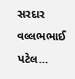સરદાર વલ્લભભાઈ પટેલ…